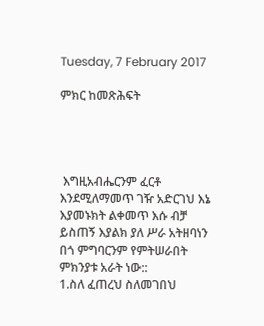Tuesday, 7 February 2017

ምክር ከመጽሕፍት




 እግዚአብሔርንም ፈርቶ እንደሚለማመጥ ገዥ አድርገህ እኔ እያመኑክት ልቀመጥ እሱ ብቻ ይስጠኝ እያልክ ያለ ሥራ አትዘባነን በጎ ምግባርንም የምትሠራበት ምክንያቱ አራት ነው::
1.ስለ ፈጠረህ ስለመገበህ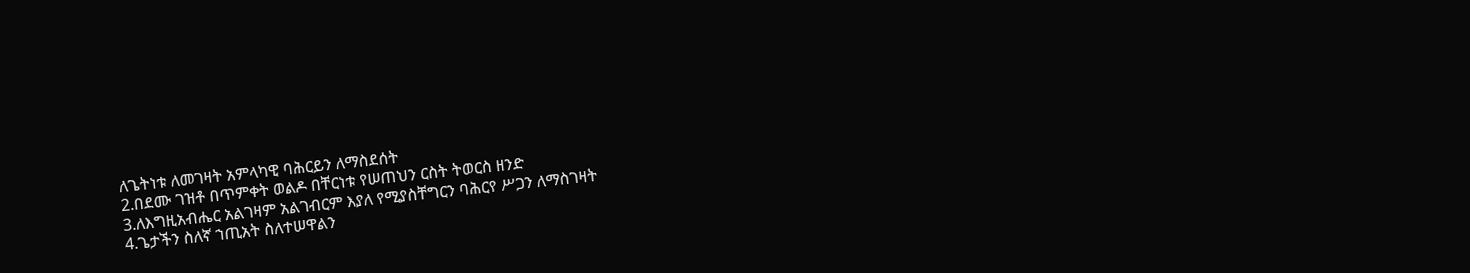ለጌትነቱ ለመገዛት አምላካዊ ባሕርይን ለማስደሰት
2.በደሙ ገዝቶ በጥምቀት ወልዶ በቸርነቱ የሠጠህን ርስት ትወርስ ዘንድ
3.ለእግዚአብሔር አልገዛም አልገብርም እያለ የሚያስቸግርን ባሕርየ ሥጋን ለማስገዛት
4.ጌታችን ስለኛ ኀጢአት ስለተሠዋልን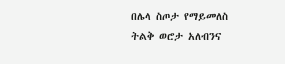በሌላ ስጦታ የማይመለስ ትልቅ ወሮታ አለብንና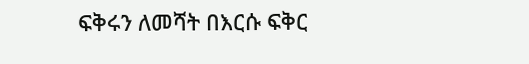ፍቅሩን ለመሻት በእርሱ ፍቅር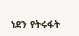ነደን የትሩፋት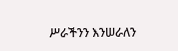ሥራችንን እንሠራለን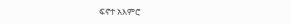ፍኖተ አእምሮ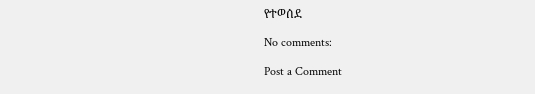የተወሰደ

No comments:

Post a Comment